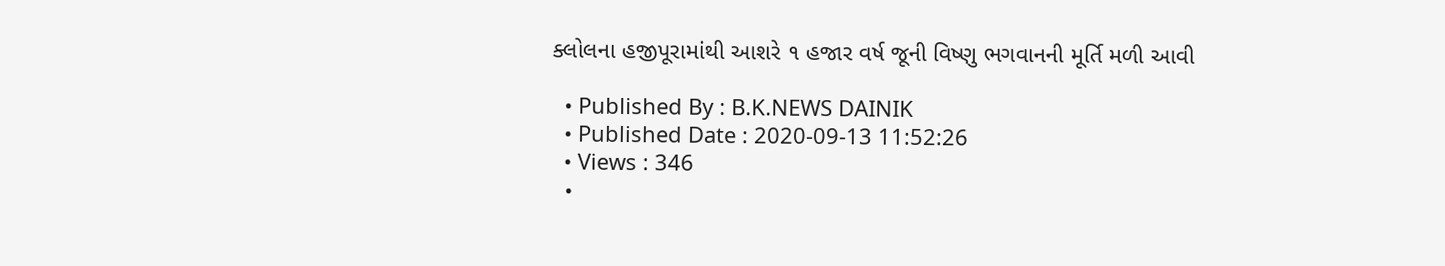ક્લોલના હજીપૂરામાંથી આશરે ૧ હજાર વર્ષ જૂની વિષ્ણુ ભગવાનની મૂર્તિ મળી આવી

  • Published By : B.K.NEWS DAINIK
  • Published Date : 2020-09-13 11:52:26
  • Views : 346
  •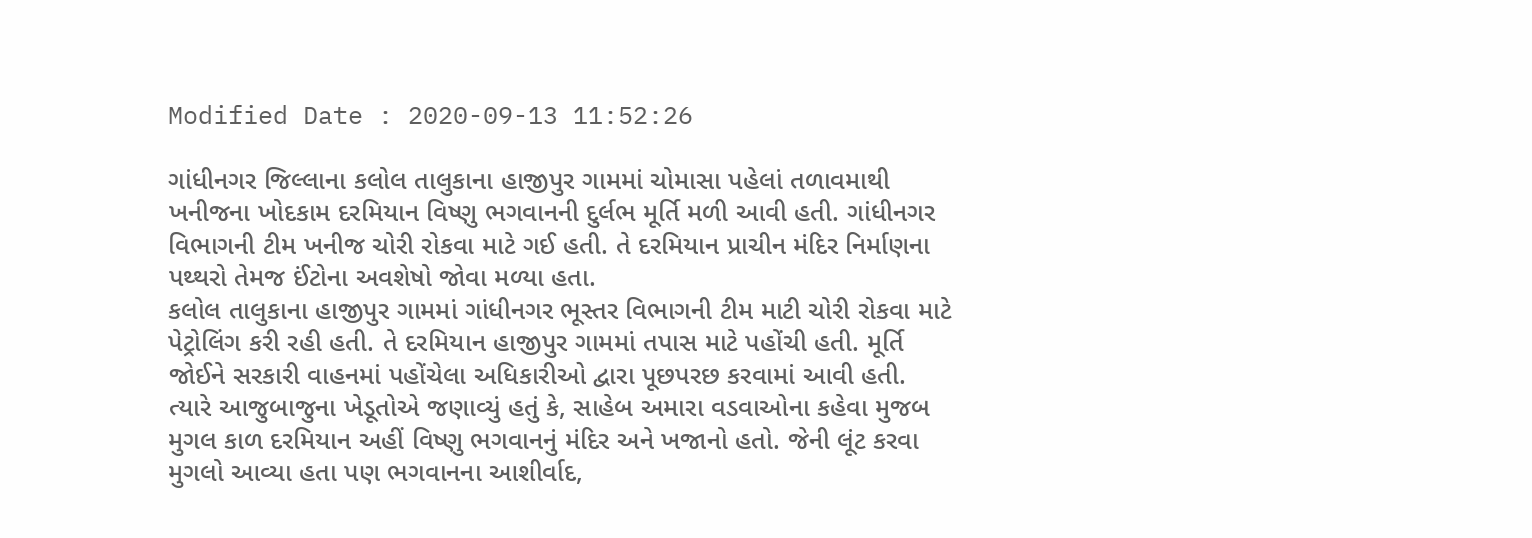Modified Date : 2020-09-13 11:52:26

ગાંધીનગર જિલ્લાના કલોલ તાલુકાના હાજીપુર ગામમાં ચોમાસા પહેલાં તળાવમાથી ખનીજના ખોદકામ દરમિયાન વિષ્ણુ ભગવાનની દુર્લભ મૂર્તિ મળી આવી હતી. ગાંધીનગર વિભાગની ટીમ ખનીજ ચોરી રોકવા માટે ગઈ હતી. તે દરમિયાન પ્રાચીન મંદિર નિર્માણના પથ્થરો તેમજ ઈંટોના અવશેષો જોવા મળ્યા હતા.
કલોલ તાલુકાના હાજીપુર ગામમાં ગાંધીનગર ભૂસ્તર વિભાગની ટીમ માટી ચોરી રોકવા માટે પેટ્રોલિંગ કરી રહી હતી. તે દરમિયાન હાજીપુર ગામમાં તપાસ માટે પહોંચી હતી. મૂર્તિ જોઈને સરકારી વાહનમાં પહોંચેલા અધિકારીઓ દ્વારા પૂછપરછ કરવામાં આવી હતી. ત્યારે આજુબાજુના ખેડૂતોએ જણાવ્યું હતું કે, સાહેબ અમારા વડવાઓના કહેવા મુજબ મુગલ કાળ દરમિયાન અહીં વિષ્ણુ ભગવાનનું મંદિર અને ખજાનો હતો. જેની લૂંટ કરવા મુગલો આવ્યા હતા પણ ભગવાનના આશીર્વાદ,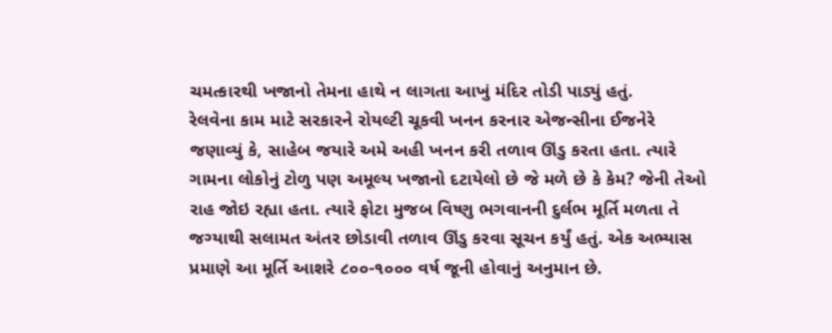ચમત્કારથી ખજાનો તેમના હાથે ન લાગતા આખું મંદિર તોડી પાડ્યું હતું.
રેલવેના કામ માટે સરકારને રોયલ્ટી ચૂકવી ખનન કરનાર એજન્સીના ઈજનેરે જણાવ્યું કે, સાહેબ જયારે અમે અહી ખનન કરી તળાવ ઊંડુ કરતા હતા. ત્યારે ગામના લોકોનું ટોળુ પણ અમૂલ્ય ખજાનો દટાયેલો છે જે મળે છે કે કેમ? જેની તેઓ રાહ જોઇ રહ્યા હતા. ત્યારે ફોટા મુજબ વિષ્ણુ ભગવાનની દુર્લભ મૂર્તિ મળતા તે જગ્યાથી સલામત અંતર છોડાવી તળાવ ઊંડુ કરવા સૂચન કર્યું હતું. એક અભ્યાસ પ્રમાણે આ મૂર્તિ આશરે ૮૦૦-૧૦૦૦ વર્ષ જૂની હોવાનું અનુમાન છે.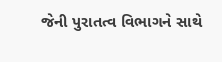જેની પુરાતત્વ વિભાગને સાથે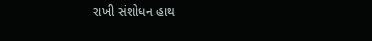રાખી સંશોધન હાથ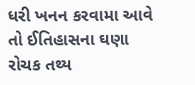ધરી ખનન કરવામા આવે તો ઈતિહાસના ઘણા રોચક તથ્ય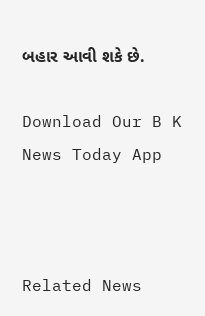બહાર આવી શકે છે.

Download Our B K News Today App



Related News